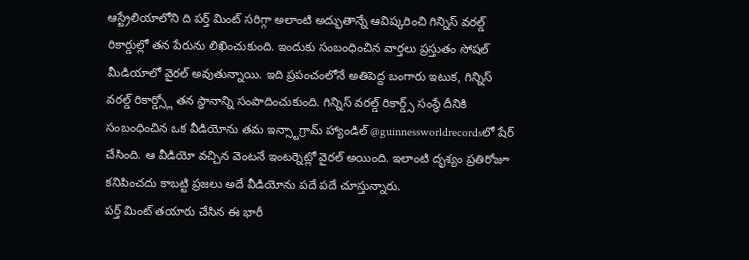ఆస్ట్రేలియాలోని ది పర్త్ మింట్ సరిగ్గా అలాంటి అద్భుతాన్నే ఆవిష్కరించి గిన్నిస్ వరల్డ్ రికార్డుల్లో తన పేరును లిఖించుకుంది. ఇందుకు సంబంధించిన వార్తలు ప్రస్తుతం సోషల్ మీడియాలో వైరల్ అవుతున్నాయి. ఇది ప్రపంచంలోనే అతిపెద్ద బంగారు ఇటుక, గిన్నిస్ వరల్డ్ రికార్డ్స్లో తన స్థానాన్ని సంపాదించుకుంది. గిన్నిస్ వరల్డ్ రికార్డ్స్ సంస్థే దీనికి సంబంధించిన ఒక వీడియోను తమ ఇన్స్టాగ్రామ్ హ్యాండిల్ @guinnessworldrecordsలో షేర్ చేసింది. ఆ వీడియో వచ్చిన వెంటనే ఇంటర్నెట్లో వైరల్ అయింది. ఇలాంటి దృశ్యం ప్రతిరోజూ కనిపించదు కాబట్టి ప్రజలు అదే వీడియోను పదే పదే చూస్తున్నారు.
పర్త్ మింట్ తయారు చేసిన ఈ భారీ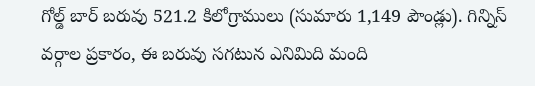గోల్డ్ బార్ బరువు 521.2 కిలోగ్రాములు (సుమారు 1,149 పౌండ్లు). గిన్నిస్ వర్గాల ప్రకారం, ఈ బరువు సగటున ఎనిమిది మంది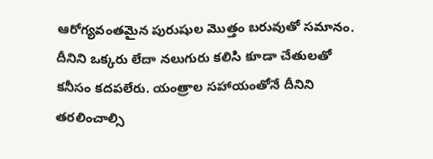ఆరోగ్యవంతమైన పురుషుల మొత్తం బరువుతో సమానం. దీనిని ఒక్కరు లేదా నలుగురు కలిసి కూడా చేతులతో కనీసం కదపలేరు. యంత్రాల సహాయంతోనే దీనిని తరలించాల్సి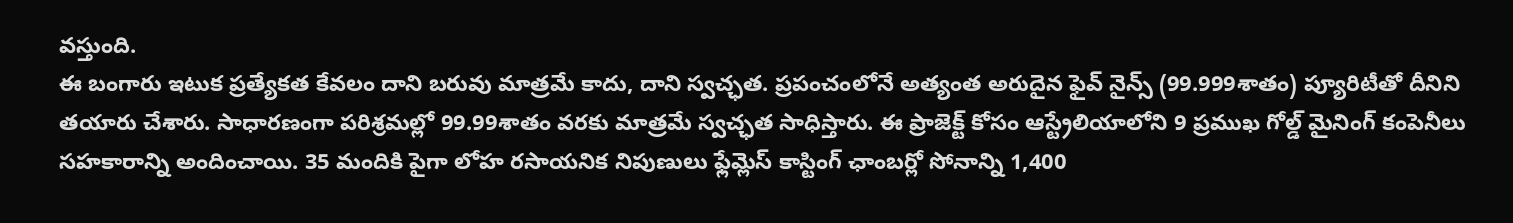వస్తుంది.
ఈ బంగారు ఇటుక ప్రత్యేకత కేవలం దాని బరువు మాత్రమే కాదు, దాని స్వచ్ఛత. ప్రపంచంలోనే అత్యంత అరుదైన ఫైవ్ నైన్స్ (99.999శాతం) ప్యూరిటీతో దీనిని తయారు చేశారు. సాధారణంగా పరిశ్రమల్లో 99.99శాతం వరకు మాత్రమే స్వచ్ఛత సాధిస్తారు. ఈ ప్రాజెక్ట్ కోసం ఆస్ట్రేలియాలోని 9 ప్రముఖ గోల్డ్ మైనింగ్ కంపెనీలు సహకారాన్ని అందించాయి. 35 మందికి పైగా లోహ రసాయనిక నిపుణులు ఫ్లేమ్లెస్ కాస్టింగ్ ఛాంబర్లో సోనాన్ని 1,400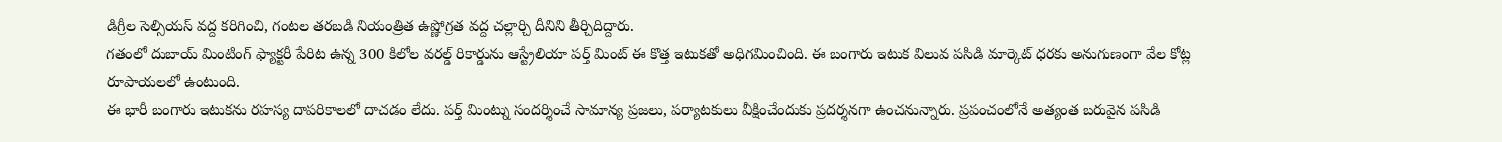డిగ్రీల సెల్సియస్ వద్ద కరిగించి, గంటల తరబడి నియంత్రిత ఉష్ణోగ్రత వద్ద చల్లార్చి దీనిని తీర్చిదిద్దారు.
గతంలో దుబాయ్ మింటింగ్ ఫ్యాక్టరీ పేరిట ఉన్న 300 కిలోల వరల్డ్ రికార్డును ఆస్ట్రేలియా పర్త్ మింట్ ఈ కొత్త ఇటుకతో అధిగమించింది. ఈ బంగారు ఇటుక విలువ పసిడి మార్కెట్ ధరకు అనుగుణంగా వేల కోట్ల రూపాయలలో ఉంటుంది.
ఈ భారీ బంగారు ఇటుకను రహస్య దాపరికాలలో దాచడం లేదు. పర్త్ మింట్ను సందర్శించే సామాన్య ప్రజలు, పర్యాటకులు వీక్షించేందుకు ప్రదర్శనగా ఉంచనున్నారు. ప్రపంచంలోనే అత్యంత బరువైన పసిడి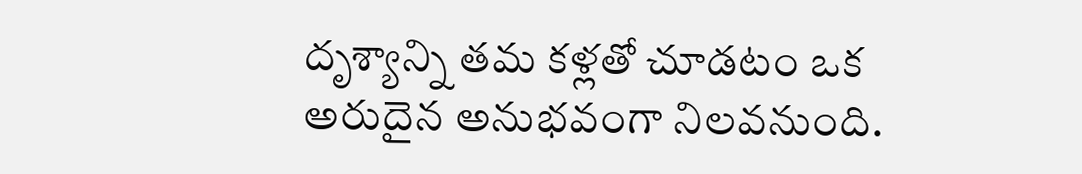దృశ్యాన్ని తమ కళ్లతో చూడటం ఒక అరుదైన అనుభవంగా నిలవనుంది.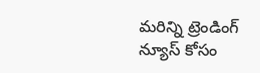మరిన్ని ట్రెండింగ్ న్యూస్ కోసం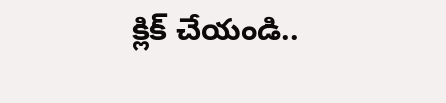క్లిక్ చేయండి..